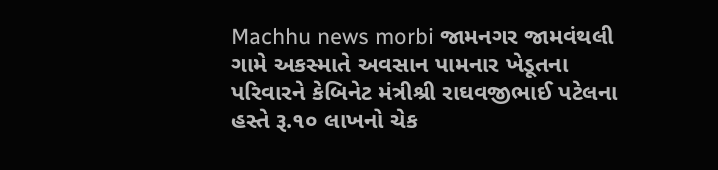Machhu news morbi જામનગર જામવંથલી ગામે અકસ્માતે અવસાન પામનાર ખેડૂતના પરિવારને કેબિનેટ મંત્રીશ્રી રાઘવજીભાઈ પટેલના હસ્તે રૂ.૧૦ લાખનો ચેક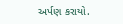અર્પણ કરાયો.